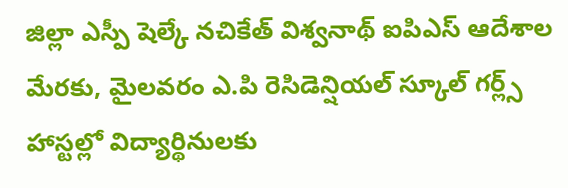జిల్లా ఎస్పీ షెల్కే నచికేత్ విశ్వనాథ్ ఐపిఎస్ ఆదేశాల మేరకు, మైలవరం ఎ.పి రెసిడెన్షియల్ స్కూల్ గర్ల్స్ హాస్టల్లో విద్యార్థినులకు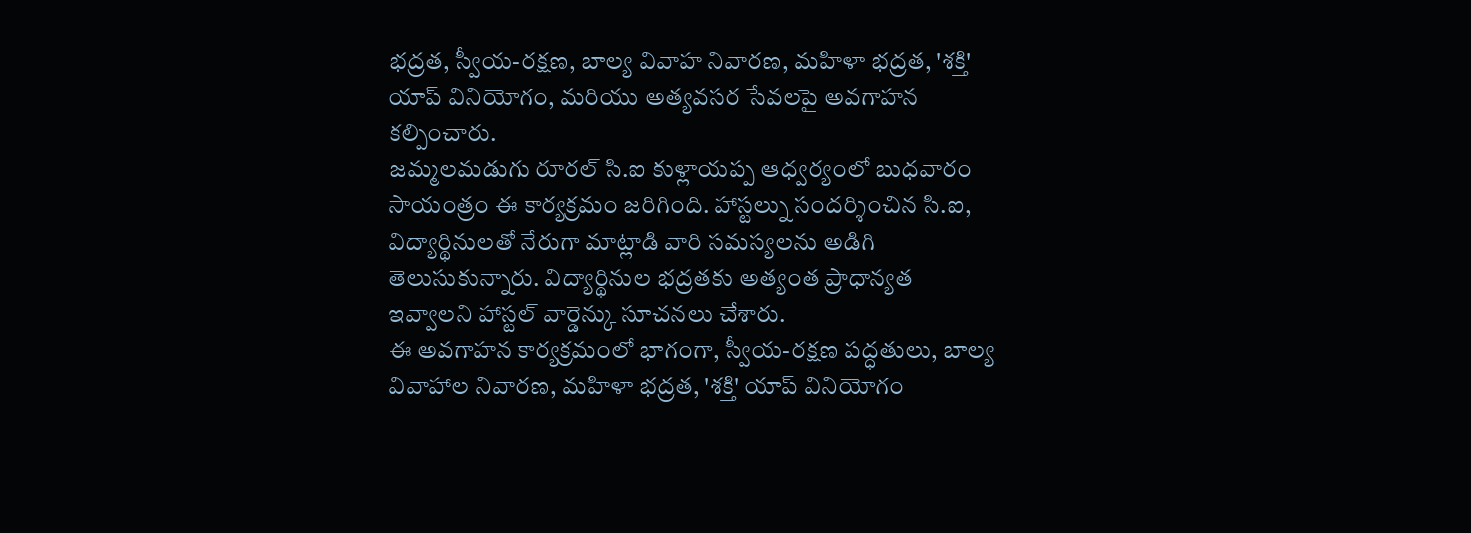భద్రత, స్వీయ-రక్షణ, బాల్య వివాహ నివారణ, మహిళా భద్రత, 'శక్తి' యాప్ వినియోగం, మరియు అత్యవసర సేవలపై అవగాహన కల్పించారు.
జమ్మలమడుగు రూరల్ సి.ఐ కుళ్లాయప్ప ఆధ్వర్యంలో బుధవారం సాయంత్రం ఈ కార్యక్రమం జరిగింది. హాస్టల్ను సందర్శించిన సి.ఐ, విద్యార్థినులతో నేరుగా మాట్లాడి వారి సమస్యలను అడిగి తెలుసుకున్నారు. విద్యార్థినుల భద్రతకు అత్యంత ప్రాధాన్యత ఇవ్వాలని హాస్టల్ వార్డెన్కు సూచనలు చేశారు.
ఈ అవగాహన కార్యక్రమంలో భాగంగా, స్వీయ-రక్షణ పద్ధతులు, బాల్య వివాహాల నివారణ, మహిళా భద్రత, 'శక్తి' యాప్ వినియోగం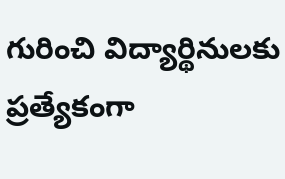గురించి విద్యార్థినులకు ప్రత్యేకంగా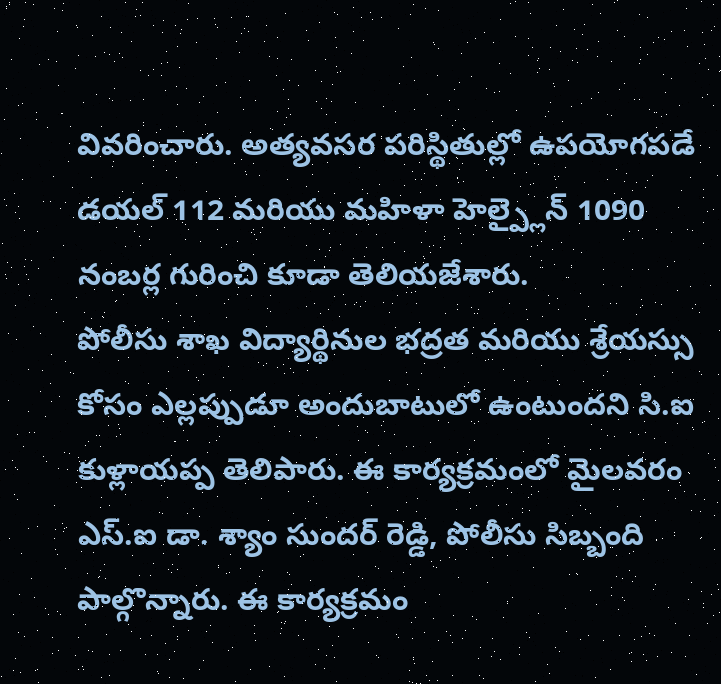వివరించారు. అత్యవసర పరిస్థితుల్లో ఉపయోగపడే డయల్ 112 మరియు మహిళా హెల్ప్లైన్ 1090 నంబర్ల గురించి కూడా తెలియజేశారు.
పోలీసు శాఖ విద్యార్థినుల భద్రత మరియు శ్రేయస్సు కోసం ఎల్లప్పుడూ అందుబాటులో ఉంటుందని సి.ఐ కుళ్లాయప్ప తెలిపారు. ఈ కార్యక్రమంలో మైలవరం ఎస్.ఐ డా. శ్యాం సుందర్ రెడ్డి, పోలీసు సిబ్బంది పాల్గొన్నారు. ఈ కార్యక్రమం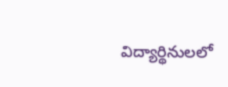విద్యార్థినులలో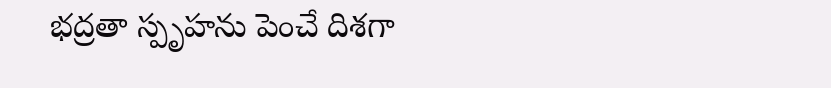భద్రతా స్పృహను పెంచే దిశగా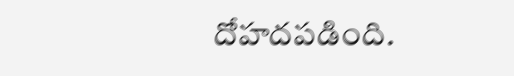దోహదపడింది.